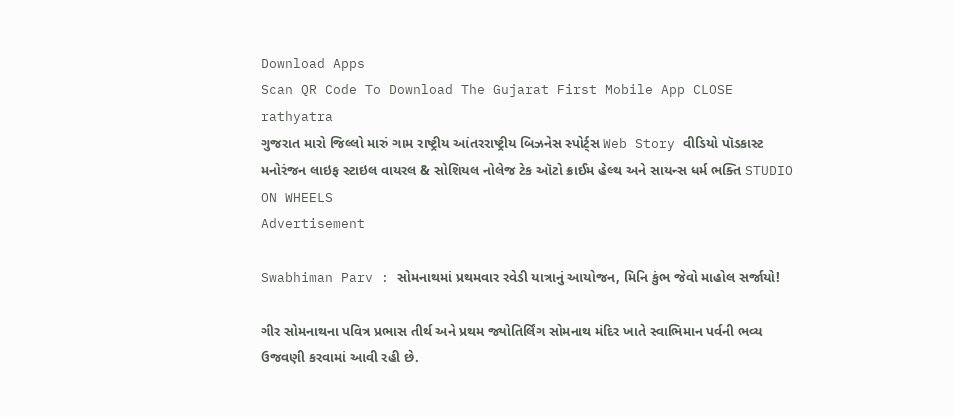Download Apps
Scan QR Code To Download The Gujarat First Mobile App CLOSE
rathyatra
ગુજરાત મારો જિલ્લો મારું ગામ રાષ્ટ્રીય આંતરરાષ્ટ્રીય બિઝનેસ સ્પોર્ટ્સ Web Story વીડિયો પૉડકાસ્ટ મનોરંજન લાઇફ સ્ટાઇલ વાયરલ & સોશિયલ નોલેજ ટેક ઑટો ક્રાઈમ હેલ્થ અને સાયન્સ ધર્મ ભક્તિ STUDIO ON WHEELS
Advertisement

Swabhiman Parv : સોમનાથમાં પ્રથમવાર રવેડી યાત્રાનું આયોજન, મિનિ કુંભ જેવો માહોલ સર્જાયો!

ગીર સોમનાથના પવિત્ર પ્રભાસ તીર્થ અને પ્રથમ જ્યોતિર્લિંગ સોમનાથ મંદિર ખાતે સ્વાભિમાન પર્વની ભવ્ય ઉજવણી કરવામાં આવી રહી છે.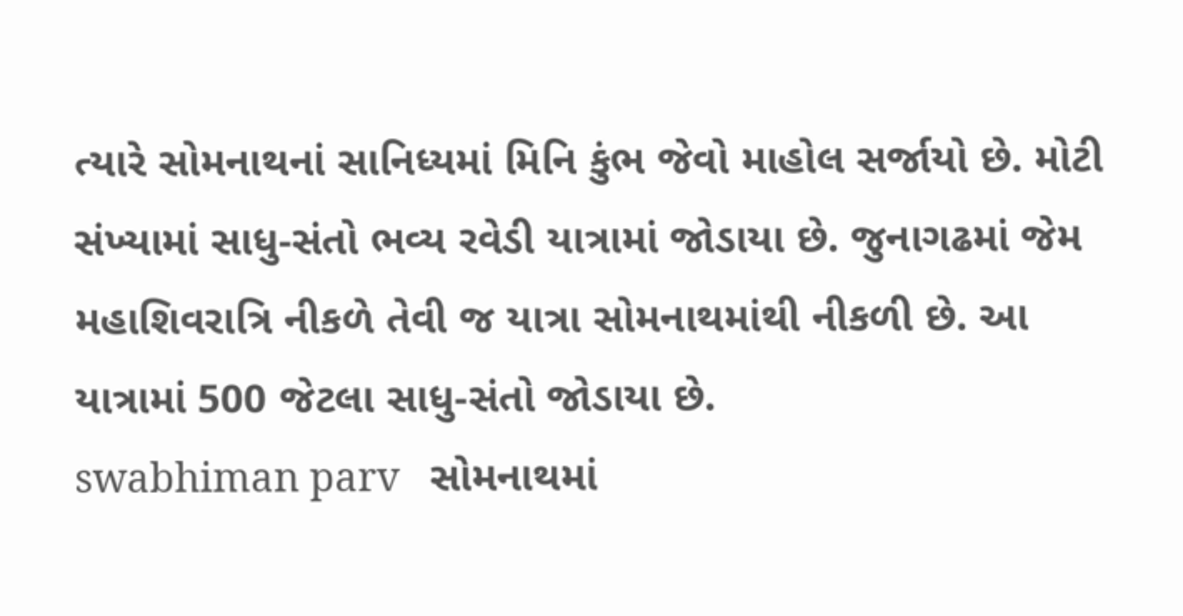ત્યારે સોમનાથનાં સાનિધ્યમાં મિનિ કુંભ જેવો માહોલ સર્જાયો છે. મોટી સંખ્યામાં સાધુ-સંતો ભવ્ય રવેડી યાત્રામાં જોડાયા છે. જુનાગઢમાં જેમ મહાશિવરાત્રિ નીકળે તેવી જ યાત્રા સોમનાથમાંથી નીકળી છે. આ યાત્રામાં 500 જેટલા સાધુ-સંતો જોડાયા છે.
swabhiman parv   સોમનાથમાં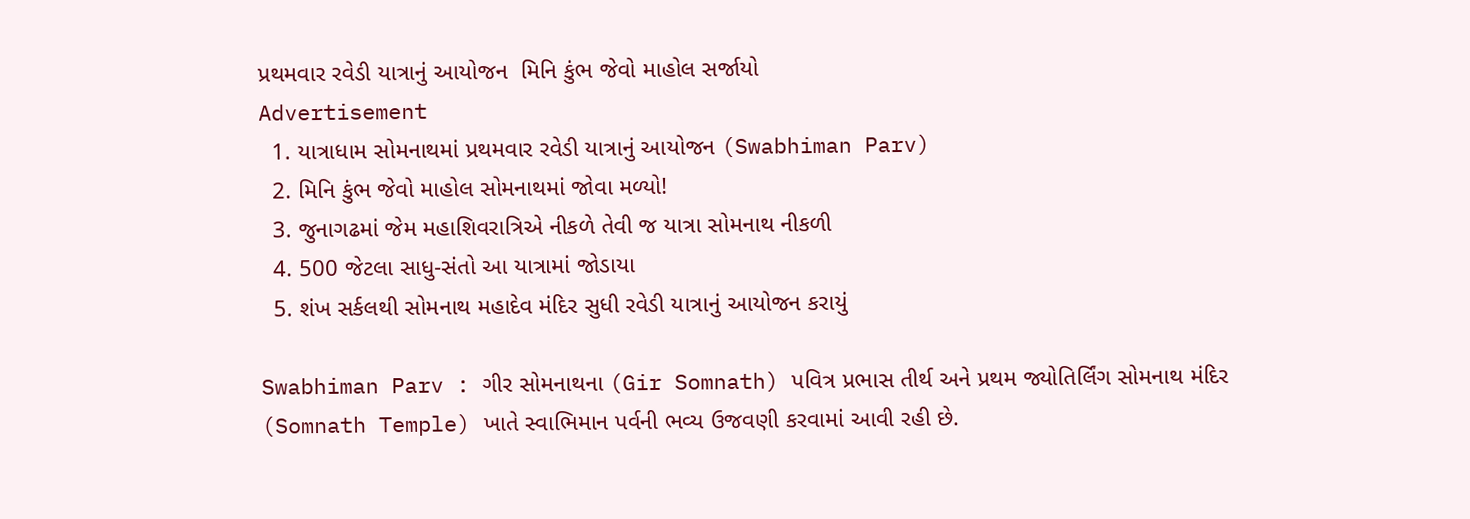પ્રથમવાર રવેડી યાત્રાનું આયોજન  મિનિ કુંભ જેવો માહોલ સર્જાયો
Advertisement
  1. યાત્રાધામ સોમનાથમાં પ્રથમવાર રવેડી યાત્રાનું આયોજન (Swabhiman Parv)
  2. મિનિ કુંભ જેવો માહોલ સોમનાથમાં જોવા મળ્યો!
  3. જુનાગઢમાં જેમ મહાશિવરાત્રિએ નીકળે તેવી જ યાત્રા સોમનાથ નીકળી
  4. 500 જેટલા સાધુ-સંતો આ યાત્રામાં જોડાયા
  5. શંખ સર્કલથી સોમનાથ મહાદેવ મંદિર સુધી રવેડી યાત્રાનું આયોજન કરાયું

Swabhiman Parv : ગીર સોમનાથના (Gir Somnath) પવિત્ર પ્રભાસ તીર્થ અને પ્રથમ જ્યોતિર્લિંગ સોમનાથ મંદિર (Somnath Temple) ખાતે સ્વાભિમાન પર્વની ભવ્ય ઉજવણી કરવામાં આવી રહી છે.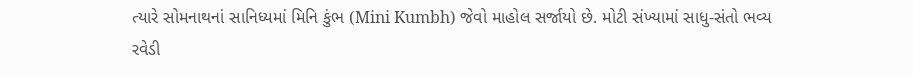ત્યારે સોમનાથનાં સાનિધ્યમાં મિનિ કુંભ (Mini Kumbh) જેવો માહોલ સર્જાયો છે. મોટી સંખ્યામાં સાધુ-સંતો ભવ્ય રવેડી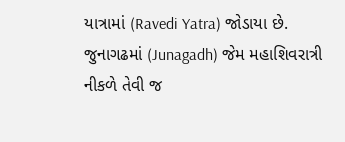યાત્રામાં (Ravedi Yatra) જોડાયા છે. જુનાગઢમાં (Junagadh) જેમ મહાશિવરાત્રી નીકળે તેવી જ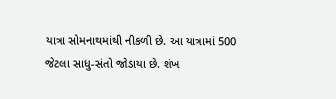યાત્રા સોમનાથમાંથી નીકળી છે. આ યાત્રામાં 500 જેટલા સાધુ-સંતો જોડાયા છે. શંખ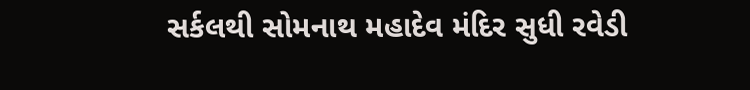સર્કલથી સોમનાથ મહાદેવ મંદિર સુધી રવેડી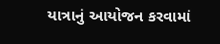યાત્રાનું આયોજન કરવામાં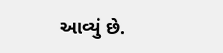આવ્યું છે.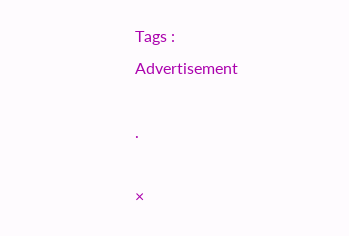Tags :
Advertisement

.

×